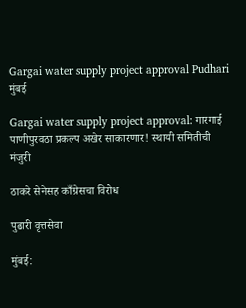Gargai water supply project approval Pudhari
मुंबई

Gargai water supply project approval: गारगाई पाणीपुरवठा प्रकल्प अखेर साकारणार! स्थायी समितीची मंजुरी

ठाकरे सेनेसह काँग्रेसचा विरोध

पुढारी वृत्तसेवा

मुंबई: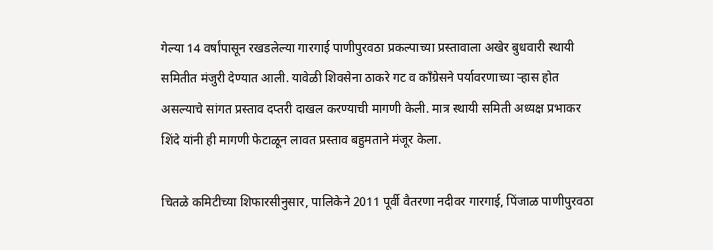गेल्या 14 वर्षांपासून रखडलेल्या गारगाई पाणीपुरवठा प्रकल्पाच्या प्रस्तावाला अखेर बुधवारी स्थायी समितीत मंजुरी देण्यात आली. यावेळी शिवसेना ठाकरे गट व काँग्रेसने पर्यावरणाच्या ऱ्हास होत असल्याचे सांगत प्रस्ताव दप्तरी दाखल करण्याची मागणी केली. मात्र स्थायी समिती अध्यक्ष प्रभाकर शिंदे यांनी ही मागणी फेटाळून लावत प्रस्ताव बहुमताने मंजूर केला.

चितळे कमिटीच्या शिफारसीनुसार, पालिकेने 2011 पूर्वी वैतरणा नदीवर गारगाई, पिंजाळ पाणीपुरवठा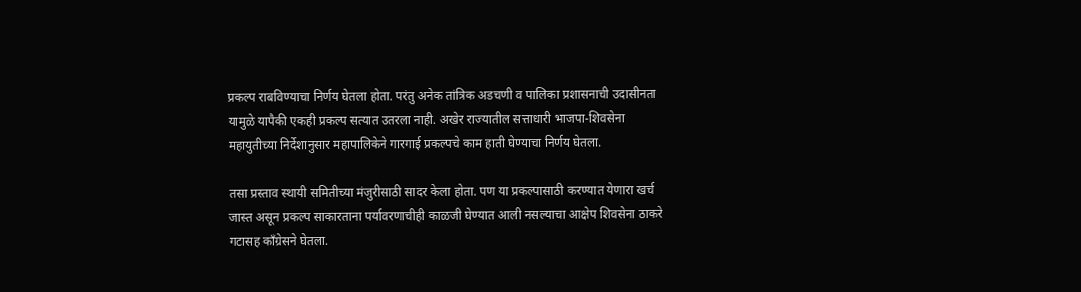प्रकल्प राबविण्याचा निर्णय घेतला होता. परंतु अनेक तांत्रिक अडचणी व पालिका प्रशासनाची उदासीनता यामुळे यापैकी एकही प्रकल्प सत्यात उतरला नाही. अखेर राज्यातील सत्ताधारी भाजपा-शिवसेना महायुतीच्या निर्देशानुसार महापालिकेने गारगाई प्रकल्पचे काम हाती घेण्याचा निर्णय घेतला.

तसा प्रस्ताव स्थायी समितीच्या मंजुरीसाठी सादर केला होता. पण या प्रकल्पासाठी करण्यात येणारा खर्च जास्त असून प्रकल्प साकारताना पर्यावरणाचीही काळजी घेण्यात आली नसल्याचा आक्षेप शिवसेना ठाकरे गटासह काँग्रेसने घेतला.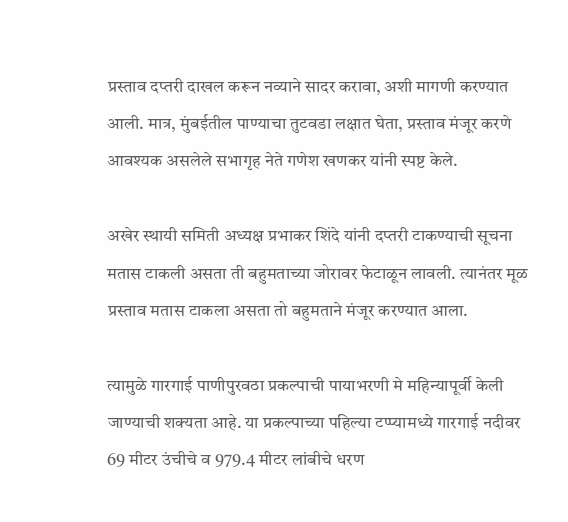प्रस्ताव दप्तरी दाखल करून नव्याने सादर करावा, अशी मागणी करण्यात आली. मात्र, मुंबईतील पाण्याचा तुटवडा लक्षात घेता, प्रस्ताव मंजूर करणे आवश्यक असलेले सभागृह नेते गणेश खणकर यांनी स्पष्ट केले.

अखेर स्थायी समिती अध्यक्ष प्रभाकर शिंदे यांनी दप्तरी टाकण्याची सूचना मतास टाकली असता ती बहुमताच्या जोरावर फेटाळून लावली. त्यानंतर मूळ प्रस्ताव मतास टाकला असता तो बहुमताने मंजूर करण्यात आला.

त्यामुळे गारगाई पाणीपुरवठा प्रकल्पाची पायाभरणी मे महिन्यापूर्वी केली जाण्याची शक्यता आहे. या प्रकल्पाच्या पहिल्या टप्प्यामध्ये गारगाई नदीवर 69 मीटर उंचीचे व 979.4 मीटर लांबीचे धरण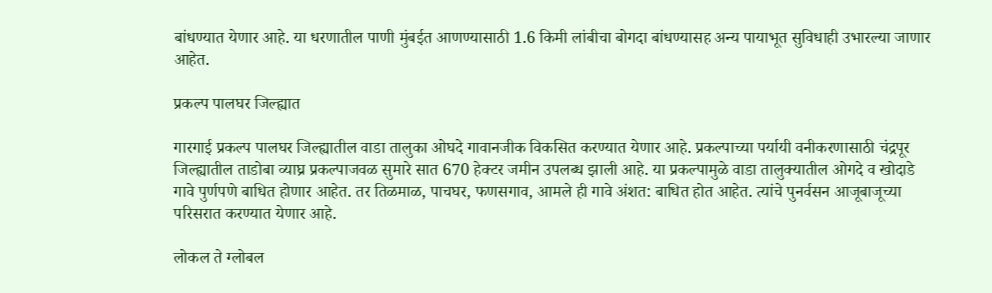बांधण्यात येणार आहे. या धरणातील पाणी मुंबईत आणण्यासाठी 1.6 किमी लांबीचा बोगदा बांधण्यासह अन्य पायाभूत सुविधाही उभारल्या जाणार आहेत.

प्रकल्प पालघर जिल्ह्यात

गारगाई प्रकल्प पालघर जिल्ह्यातील वाडा तालुका ओघदे गावानजीक विकसित करण्यात येणार आहे. प्रकल्पाच्या पर्यायी वनीकरणासाठी चंद्रपूर जिल्ह्यातील ताडोबा व्याघ्र प्रकल्पाजवळ सुमारे सात 670 हेक्टर जमीन उपलब्ध झाली आहे. या प्रकल्पामुळे वाडा तालुक्यातील ओगदे व खोदाडे गावे पुर्णपणे बाधित होणार आहेत. तर तिळमाळ, पाचघर, फणसगाव, आमले ही गावे अंशत: बाधित होत आहेत. त्यांचे पुनर्वसन आजूबाजूच्या परिसरात करण्यात येणार आहे.

लोकल ते ग्लोबल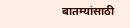बातम्यांसाठी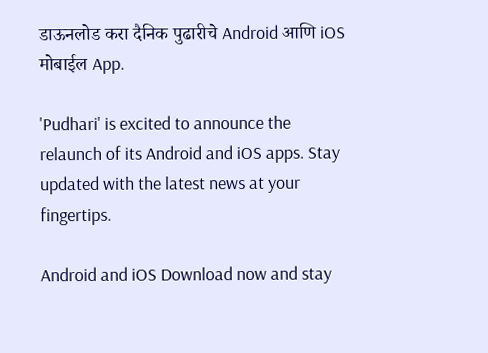डाऊनलोड करा दैनिक पुढारीचे Android आणि iOS मोबाईल App.

'Pudhari' is excited to announce the relaunch of its Android and iOS apps. Stay updated with the latest news at your fingertips.

Android and iOS Download now and stay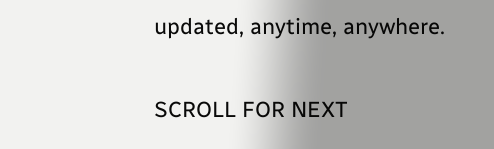updated, anytime, anywhere.

SCROLL FOR NEXT